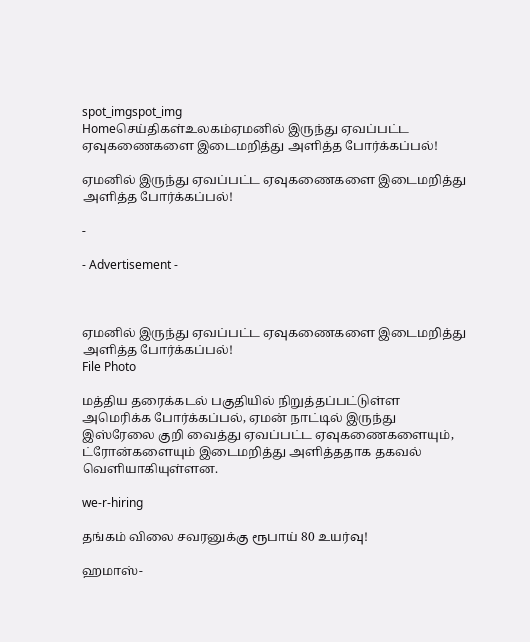spot_imgspot_img
Homeசெய்திகள்உலகம்ஏமனில் இருந்து ஏவப்பட்ட ஏவுகணைகளை இடைமறித்து அளித்த போர்க்கப்பல்!

ஏமனில் இருந்து ஏவப்பட்ட ஏவுகணைகளை இடைமறித்து அளித்த போர்க்கப்பல்!

-

- Advertisement -



ஏமனில் இருந்து ஏவப்பட்ட ஏவுகணைகளை இடைமறித்து அளித்த போர்க்கப்பல்!
File Photo

மத்திய தரைக்கடல் பகுதியில் நிறுத்தப்பட்டுள்ள அமெரிக்க போர்க்கப்பல், ஏமன் நாட்டில் இருந்து இஸ்ரேலை குறி வைத்து ஏவப்பட்ட ஏவுகணைகளையும், ட்ரோன்களையும் இடைமறித்து அளித்ததாக தகவல் வெளியாகியுள்ளன.

we-r-hiring

தங்கம் விலை சவரனுக்கு ரூபாய் 80 உயர்வு!

ஹமாஸ்-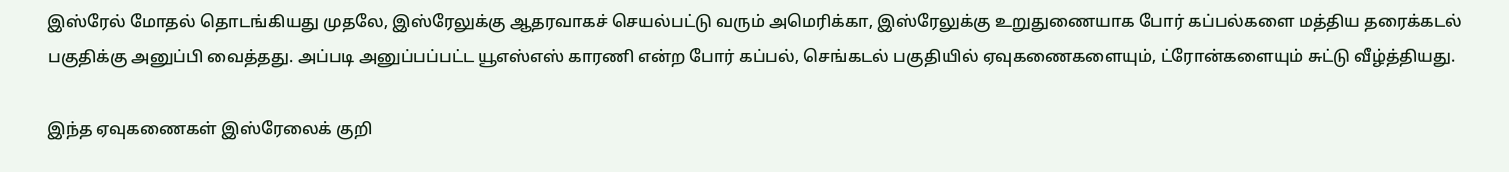இஸ்ரேல் மோதல் தொடங்கியது முதலே, இஸ்ரேலுக்கு ஆதரவாகச் செயல்பட்டு வரும் அமெரிக்கா, இஸ்ரேலுக்கு உறுதுணையாக போர் கப்பல்களை மத்திய தரைக்கடல் பகுதிக்கு அனுப்பி வைத்தது. அப்படி அனுப்பப்பட்ட யூஎஸ்எஸ் காரணி என்ற போர் கப்பல், செங்கடல் பகுதியில் ஏவுகணைகளையும், ட்ரோன்களையும் சுட்டு வீழ்த்தியது.

இந்த ஏவுகணைகள் இஸ்ரேலைக் குறி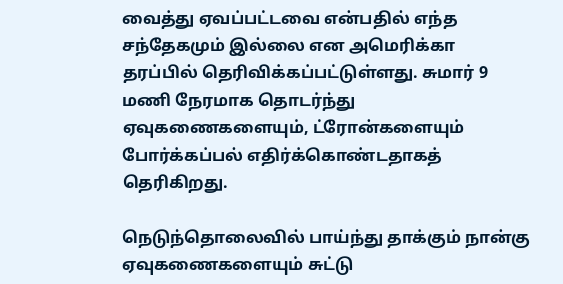வைத்து ஏவப்பட்டவை என்பதில் எந்த சந்தேகமும் இல்லை என அமெரிக்கா தரப்பில் தெரிவிக்கப்பட்டுள்ளது. சுமார் 9 மணி நேரமாக தொடர்ந்து ஏவுகணைகளையும், ட்ரோன்களையும் போர்க்கப்பல் எதிர்க்கொண்டதாகத் தெரிகிறது.

நெடுந்தொலைவில் பாய்ந்து தாக்கும் நான்கு ஏவுகணைகளையும் சுட்டு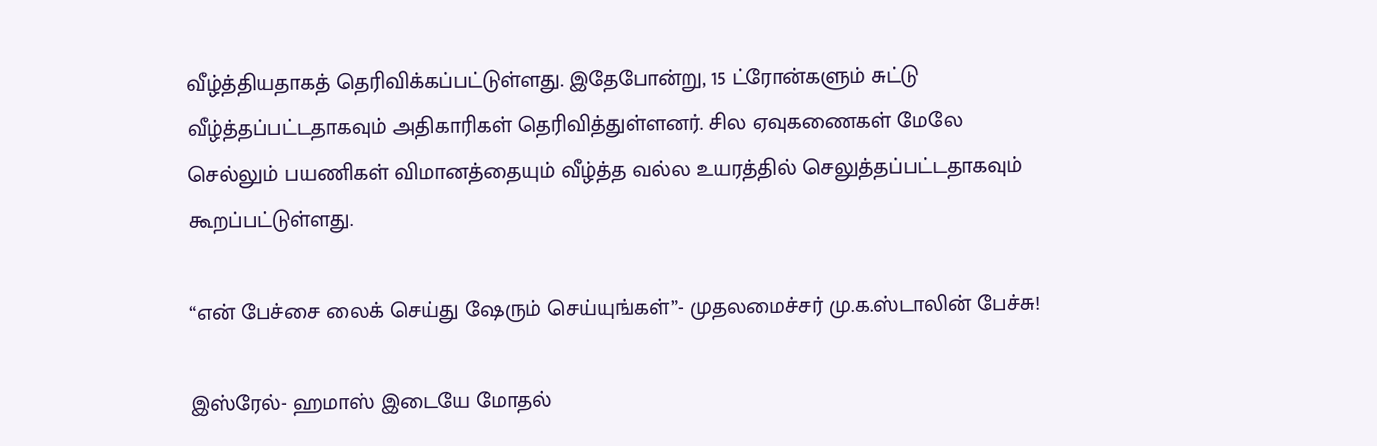வீழ்த்தியதாகத் தெரிவிக்கப்பட்டுள்ளது. இதேபோன்று, 15 ட்ரோன்களும் சுட்டு வீழ்த்தப்பட்டதாகவும் அதிகாரிகள் தெரிவித்துள்ளனர். சில ஏவுகணைகள் மேலே செல்லும் பயணிகள் விமானத்தையும் வீழ்த்த வல்ல உயரத்தில் செலுத்தப்பட்டதாகவும் கூறப்பட்டுள்ளது.

“என் பேச்சை லைக் செய்து ஷேரும் செய்யுங்கள்”- முதலமைச்சர் மு.க.ஸ்டாலின் பேச்சு!

இஸ்ரேல்- ஹமாஸ் இடையே மோதல்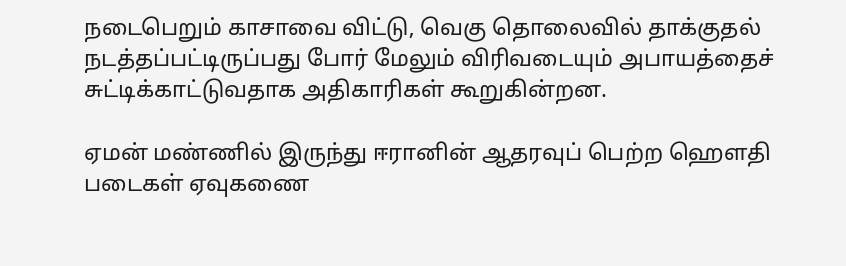நடைபெறும் காசாவை விட்டு, வெகு தொலைவில் தாக்குதல் நடத்தப்பட்டிருப்பது போர் மேலும் விரிவடையும் அபாயத்தைச் சுட்டிக்காட்டுவதாக அதிகாரிகள் கூறுகின்றன.

ஏமன் மண்ணில் இருந்து ஈரானின் ஆதரவுப் பெற்ற ஹௌதி படைகள் ஏவுகணை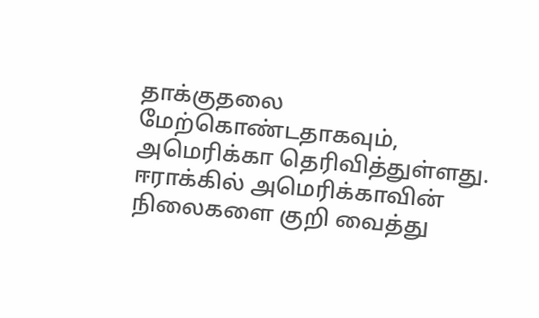தாக்குதலை மேற்கொண்டதாகவும், அமெரிக்கா தெரிவித்துள்ளது. ஈராக்கில் அமெரிக்காவின் நிலைகளை குறி வைத்து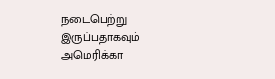நடைபெற்று இருப்பதாகவும் அமெரிக்கா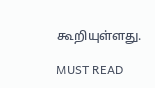கூறியுள்ளது.

MUST READ